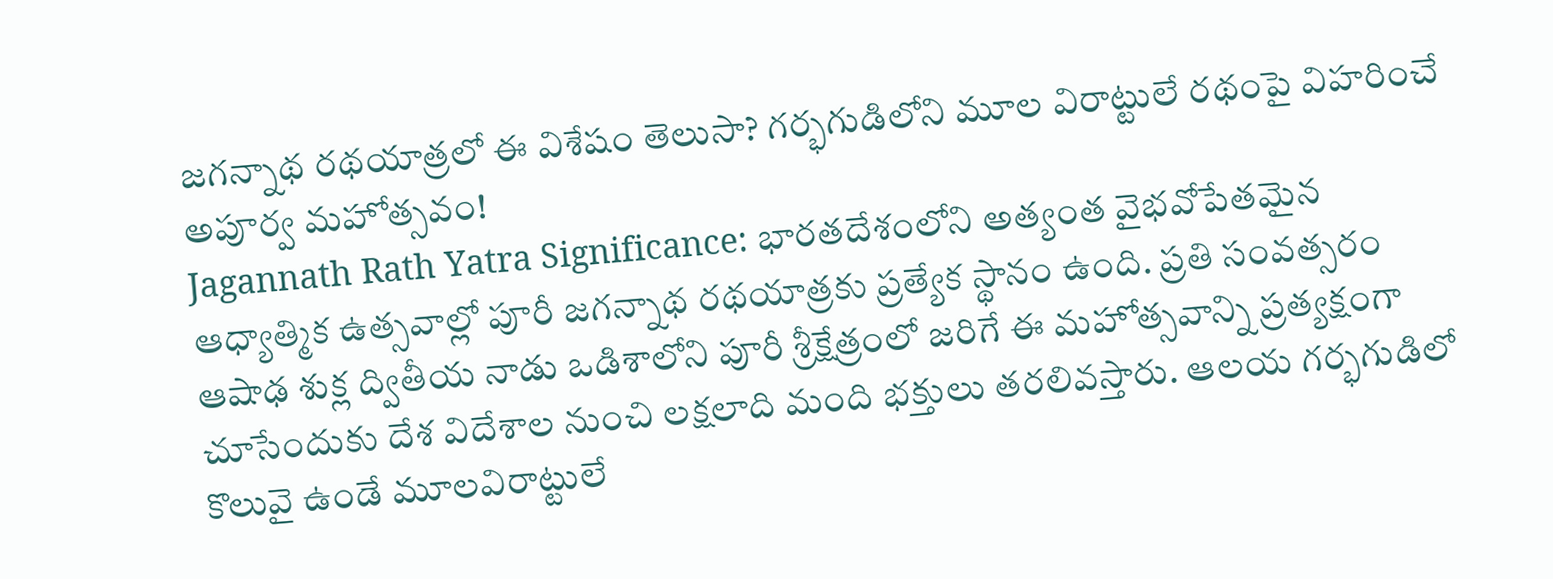జగన్నాథ రథయాత్రలో ఈ విశేషం తెలుసా? గర్భగుడిలోని మూల విరాట్టులే రథంపై విహరించే అపూర్వ మహోత్సవం!
Jagannath Rath Yatra Significance: భారతదేశంలోని అత్యంత వైభవోపేతమైన ఆధ్యాత్మిక ఉత్సవాల్లో పూరీ జగన్నాథ రథయాత్రకు ప్రత్యేక స్థానం ఉంది. ప్రతి సంవత్సరం ఆషాఢ శుక్ల ద్వితీయ నాడు ఒడిశాలోని పూరీ శ్రీక్షేత్రంలో జరిగే ఈ మహోత్సవాన్ని ప్రత్యక్షంగా చూసేందుకు దేశ విదేశాల నుంచి లక్షలాది మంది భక్తులు తరలివస్తారు. ఆలయ గర్భగుడిలో కొలువై ఉండే మూలవిరాట్టులే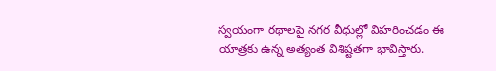స్వయంగా రథాలపై నగర వీధుల్లో విహరించడం ఈ యాత్రకు ఉన్న అత్యంత విశిష్టతగా భావిస్తారు.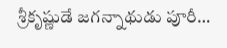శ్రీకృష్ణుడే జగన్నాథుడు పూరీ…